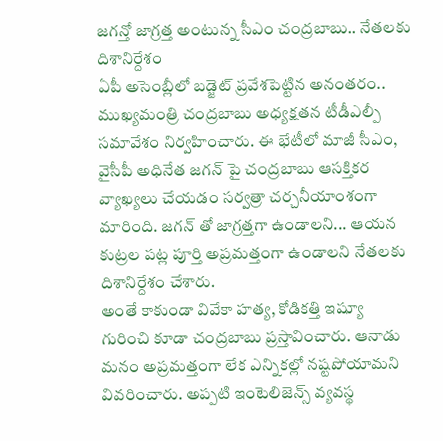జగన్తో జాగ్రత్త అంటున్న సీఎం చంద్రబాబు.. నేతలకు దిశానిర్దేశం
ఏపీ అసెంబ్లీలో బడ్జెట్ ప్రవేశపెట్టిన అనంతరం.. ముఖ్యమంత్రి చంద్రబాబు అధ్యక్షతన టీడీఎల్పీ సమావేశం నిర్వహించారు. ఈ భేటీలో మాజీ సీఎం, వైసీపీ అధినేత జగన్ పై చంద్రబాబు ఆసక్తికర వ్యాఖ్యలు చేయడం సర్వత్రా చర్చనీయాంశంగా మారింది. జగన్ తో జాగ్రత్తగా ఉండాలని... ఆయన కుట్రల పట్ల పూర్తి అప్రమత్తంగా ఉండాలని నేతలకు దిశానిర్దేశం చేశారు.
అంతే కాకుండా వివేకా హత్య, కోడికత్తి ఇష్యూ గురించి కూడా చంద్రబాబు ప్రస్తావించారు. ఆనాడు మనం అప్రమత్తంగా లేక ఎన్నికల్లో నష్టపోయామని వివరించారు. అప్పటి ఇంటెలిజెన్స్ వ్యవస్థ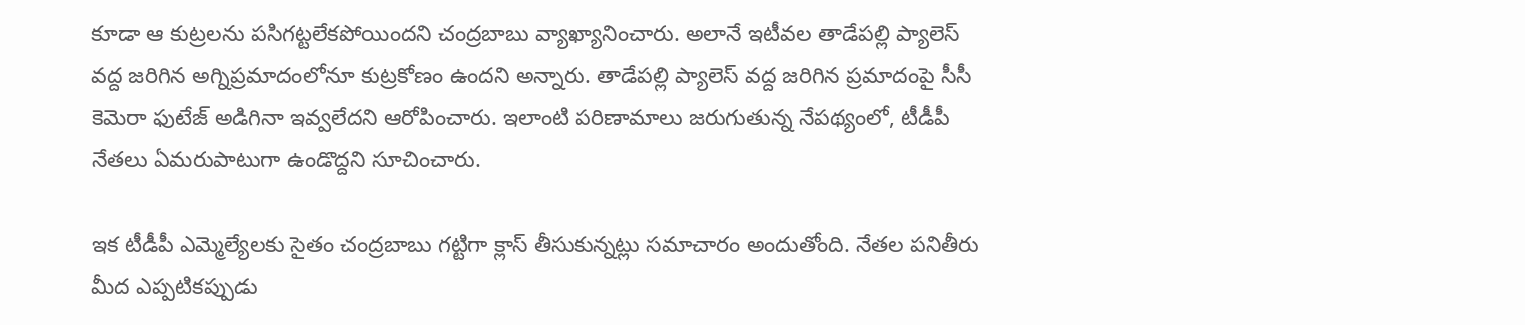కూడా ఆ కుట్రలను పసిగట్టలేకపోయిందని చంద్రబాబు వ్యాఖ్యానించారు. అలానే ఇటీవల తాడేపల్లి ప్యాలెస్ వద్ద జరిగిన అగ్నిప్రమాదంలోనూ కుట్రకోణం ఉందని అన్నారు. తాడేపల్లి ప్యాలెస్ వద్ద జరిగిన ప్రమాదంపై సీసీ కెమెరా ఫుటేజ్ అడిగినా ఇవ్వలేదని ఆరోపించారు. ఇలాంటి పరిణామాలు జరుగుతున్న నేపథ్యంలో, టీడీపీ నేతలు ఏమరుపాటుగా ఉండొద్దని సూచించారు.

ఇక టీడీపీ ఎమ్మెల్యేలకు సైతం చంద్రబాబు గట్టిగా క్లాస్ తీసుకున్నట్లు సమాచారం అందుతోంది. నేతల పనితీరు మీద ఎప్పటికప్పుడు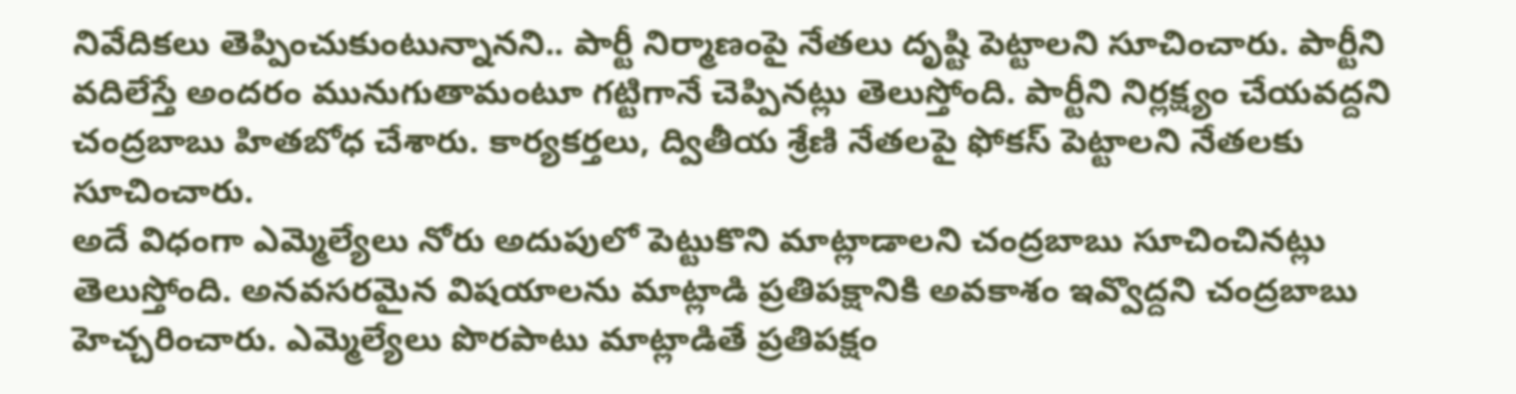నివేదికలు తెప్పించుకుంటున్నానని.. పార్టీ నిర్మాణంపై నేతలు దృష్టి పెట్టాలని సూచించారు. పార్టీని వదిలేస్తే అందరం మునుగుతామంటూ గట్టిగానే చెప్పినట్లు తెలుస్తోంది. పార్టీని నిర్లక్ష్యం చేయవద్దని చంద్రబాబు హితబోధ చేశారు. కార్యకర్తలు, ద్వితీయ శ్రేణి నేతలపై ఫోకస్ పెట్టాలని నేతలకు సూచించారు.
అదే విధంగా ఎమ్మెల్యేలు నోరు అదుపులో పెట్టుకొని మాట్లాడాలని చంద్రబాబు సూచించినట్లు తెలుస్తోంది. అనవసరమైన విషయాలను మాట్లాడి ప్రతిపక్షానికి అవకాశం ఇవ్వొద్దని చంద్రబాబు హెచ్చరించారు. ఎమ్మెల్యేలు పొరపాటు మాట్లాడితే ప్రతిపక్షం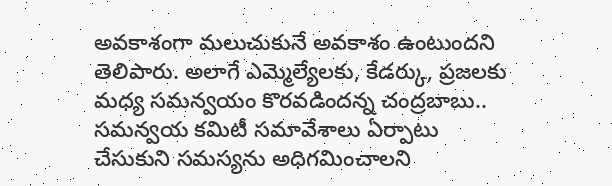అవకాశంగా మలుచుకునే అవకాశం ఉంటుందని తెలిపారు. అలాగే ఎమ్మెల్యేలకు, కేడర్కు, ప్రజలకు మధ్య సమన్వయం కొరవడిందన్న చంద్రబాబు.. సమన్వయ కమిటీ సమావేశాలు ఏర్పాటు చేసుకుని సమస్యను అధిగమించాలని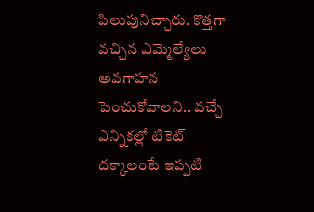పిలుపునిచ్చారు. కొత్తగా వచ్చిన ఎమ్మెల్యేలు అవగాహన పెంచుకోవాలని.. వచ్చే ఎన్నికల్లో టికెట్ దక్కాలంటే ఇప్పటి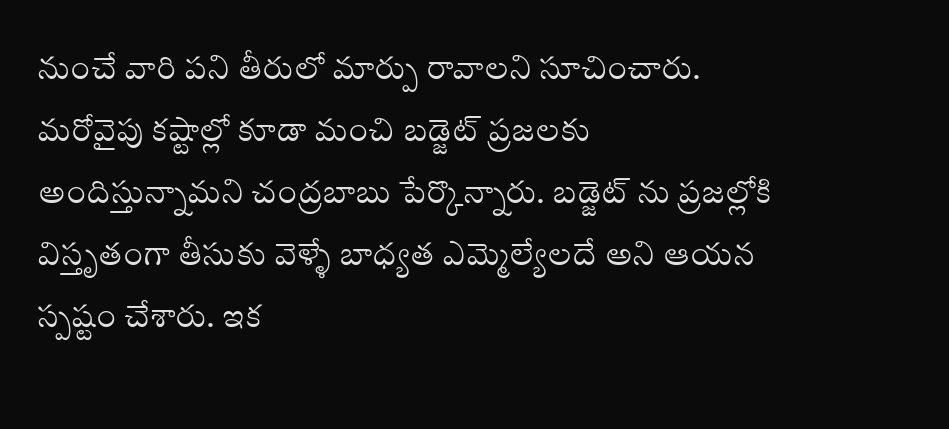నుంచే వారి పని తీరులో మార్పు రావాలని సూచించారు.
మరోవైపు కష్టాల్లో కూడా మంచి బడ్జెట్ ప్రజలకు అందిస్తున్నామని చంద్రబాబు పేర్కొన్నారు. బడ్జెట్ ను ప్రజల్లోకి విస్తృతంగా తీసుకు వెళ్ళే బాధ్యత ఎమ్మెల్యేలదే అని ఆయన స్పష్టం చేశారు. ఇక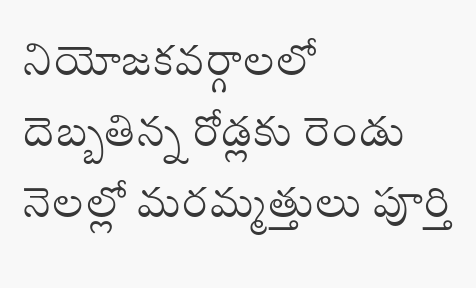నియోజకవర్గాలలో దెబ్బతిన్న రోడ్లకు రెండు నెలల్లో మరమ్మత్తులు పూర్తి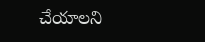చేయాలని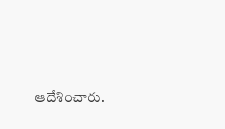ఆదేశించారు.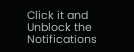Click it and Unblock the Notifications